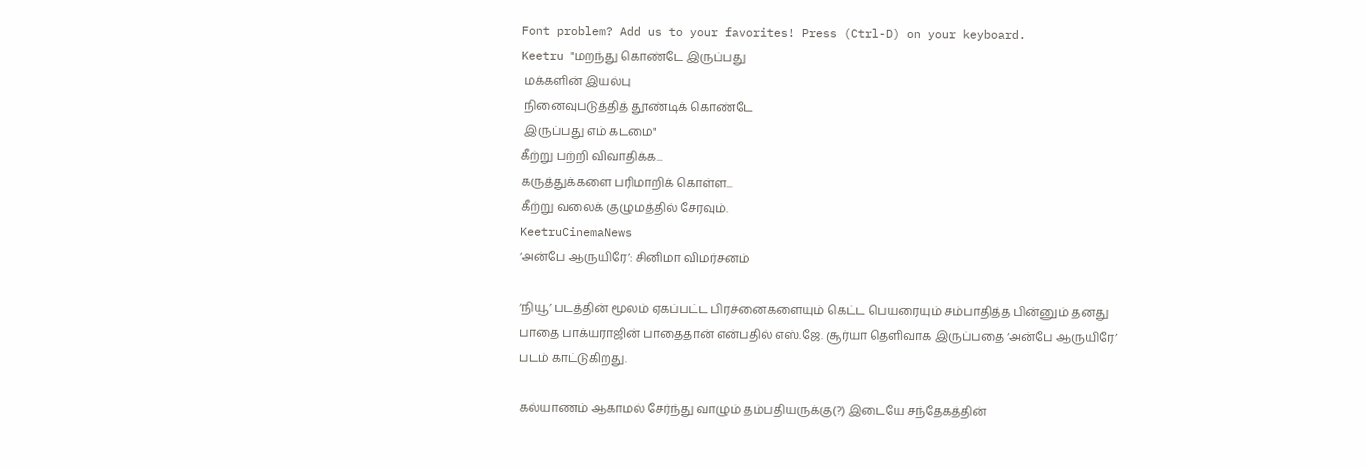Font problem? Add us to your favorites! Press (Ctrl-D) on your keyboard.
Keetru "மறந்து கொண்டே இருப்பது
 மக்களின் இயல்பு
 நினைவுபடுத்தித் தூண்டிக் கொண்டே
 இருப்பது எம் கடமை"
கீற்று பற்றி விவாதிக்க...
கருத்துக்களை பரிமாறிக் கொள்ள...
கீற்று வலைக் குழுமத்தில் சேரவும்.
KeetruCinemaNews
‘அன்பே ஆருயிரே’: சினிமா விமர்சனம்

‘நியூ’ படத்தின் மூலம் ஏகப்பட்ட பிரச்னைகளையும் கெட்ட பெயரையும் சம்பாதித்த பின்னும் தனது பாதை பாக்யராஜின் பாதைதான் என்பதில் எஸ்.ஜே. சூர்யா தெளிவாக இருப்பதை ‘அன்பே ஆருயிரே’ படம் காட்டுகிறது.

கல்யாணம் ஆகாமல் சேர்ந்து வாழும் தம்பதியருக்கு(?) இடையே சந்தேகத்தின்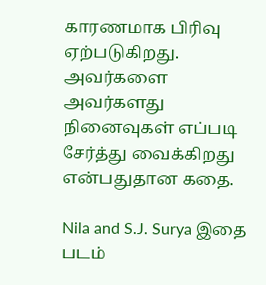காரணமாக பிரிவு ஏற்படுகிறது. அவர்களை அவர்களது நினைவுகள் எப்படி சேர்த்து வைக்கிறது என்பதுதான கதை.

Nila and S.J. Surya இதை படம்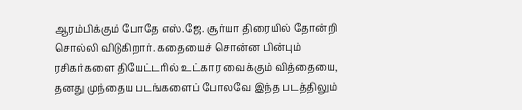ஆரம்பிக்கும் போதே எஸ்.ஜே. சூர்யா திரையில் தோன்றி சொல்லி விடுகிறார். கதையைச் சொன்ன பின்பும் ரசிகர்களை தியேட்டரில் உட்கார வைக்கும் வித்தையை, தனது முந்தைய படங்களைப் போலவே இந்த படத்திலும்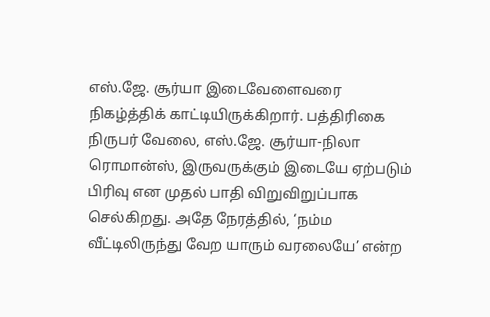எஸ்.ஜே. சூர்யா இடைவேளைவரை நிகழ்த்திக் காட்டியிருக்கிறார். பத்திரிகை நிருபர் வேலை, எஸ்.ஜே. சூர்யா-நிலா ரொமான்ஸ், இருவருக்கும் இடையே ஏற்படும் பிரிவு என முதல் பாதி விறுவிறுப்பாக செல்கிறது. அதே நேரத்தில், ‘நம்ம வீட்டிலிருந்து வேற யாரும் வரலையே’ என்ற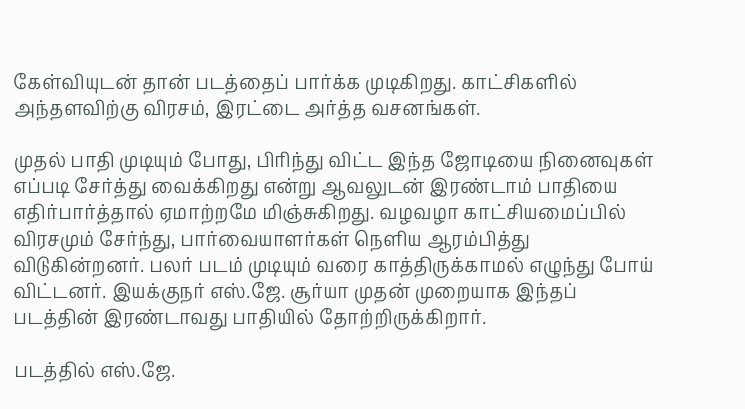கேள்வியுடன் தான் படத்தைப் பார்க்க முடிகிறது. காட்சிகளில் அந்தளவிற்கு விரசம், இரட்டை அர்த்த வசனங்கள்.

முதல் பாதி முடியும் போது, பிரிந்து விட்ட இந்த ஜோடியை நினைவுகள் எப்படி சேர்த்து வைக்கிறது என்று ஆவலுடன் இரண்டாம் பாதியை எதிர்பார்த்தால் ஏமாற்றமே மிஞ்சுகிறது. வழவழா காட்சியமைப்பில் விரசமும் சேர்ந்து, பார்வையாளர்கள் நெளிய ஆரம்பித்து விடுகின்றனர். பலர் படம் முடியும் வரை காத்திருக்காமல் எழுந்து போய் விட்டனர். இயக்குநர் எஸ்.ஜே. சூர்யா முதன் முறையாக இந்தப் படத்தின் இரண்டாவது பாதியில் தோற்றிருக்கிறார்.

படத்தில் எஸ்.ஜே.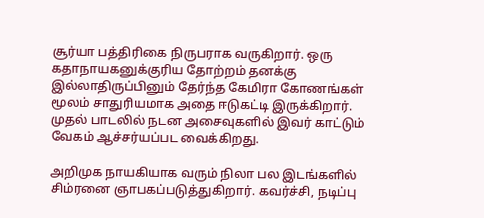சூர்யா பத்திரிகை நிருபராக வருகிறார். ஒரு கதாநாயகனுக்குரிய தோற்றம் தனக்கு இல்லாதிருப்பினும் தேர்ந்த கேமிரா கோணங்கள் மூலம் சாதுரியமாக அதை ஈடுகட்டி இருக்கிறார். முதல் பாடலில் நடன அசைவுகளில் இவர் காட்டும் வேகம் ஆச்சர்யப்பட வைக்கிறது.

அறிமுக நாயகியாக வரும் நிலா பல இடங்களில் சிம்ரனை ஞாபகப்படுத்துகிறார். கவர்ச்சி, நடிப்பு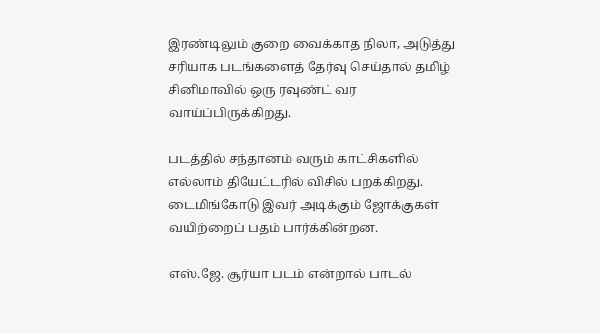இரண்டிலும் குறை வைக்காத நிலா, அடுத்து சரியாக படங்களைத் தேர்வு செய்தால் தமிழ் சினிமாவில் ஒரு ரவுண்ட் வர வாய்ப்பிருக்கிறது.

படத்தில் சந்தானம் வரும் காட்சிகளில் எல்லாம் தியேட்டரில் விசில் பறக்கிறது. டைமிங்கோடு இவர் அடிக்கும் ஜோக்குகள் வயிற்றைப் பதம் பார்க்கின்றன.

எஸ்.ஜே. சூர்யா படம் என்றால் பாடல்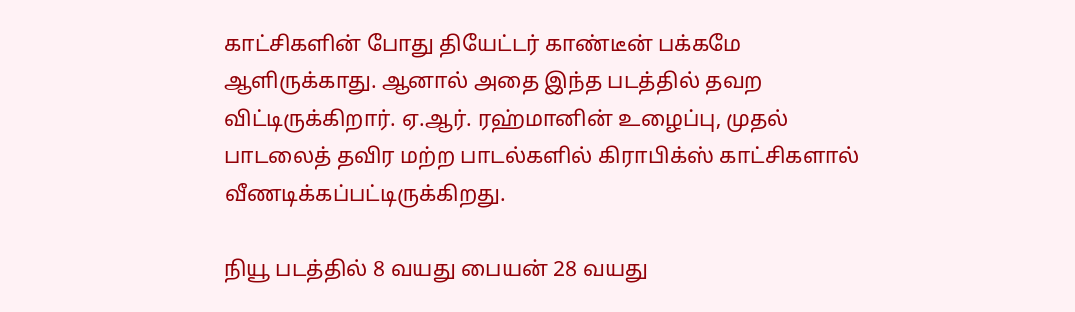காட்சிகளின் போது தியேட்டர் காண்டீன் பக்கமே ஆளிருக்காது. ஆனால் அதை இந்த படத்தில் தவற விட்டிருக்கிறார். ஏ.ஆர். ரஹ்மானின் உழைப்பு, முதல் பாடலைத் தவிர மற்ற பாடல்களில் கிராபிக்ஸ் காட்சிகளால் வீணடிக்கப்பட்டிருக்கிறது.

நியூ படத்தில் 8 வயது பையன் 28 வயது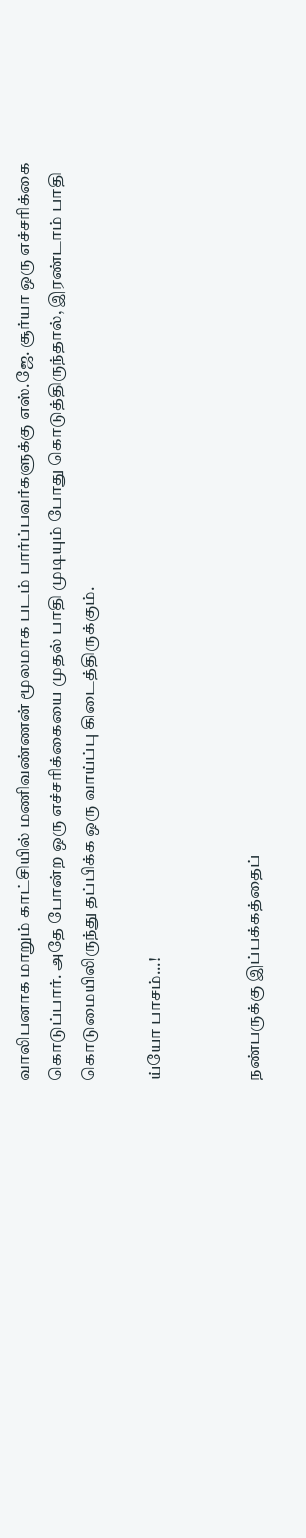வாலிபனாக மாறும் காட்சியில் மணிவண்ணன் மூலமாக படம் பார்ப்பவர்களுக்கு எஸ்.ஜே. சூர்யா ஒரு எச்சரிக்கை கொடுப்பார். அதே போன்ற ஒரு எச்சரிக்கையை முதல் பாதி முடியும் போது கொடுத்திருந்தால், இரண்டாம் பாதி கொடுமையிலிருந்து தப்பிக்க ஒரு வாய்ப்பு கிடைத்திருக்கும்.

ய்யோ பாசம்...!


நண்பருக்கு இப்பக்கத்தைப்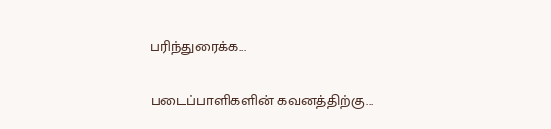பரிந்துரைக்க...

படைப்பாளிகளின் கவனத்திற்கு...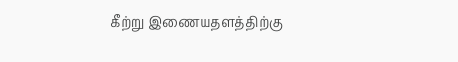கீற்று இணையதளத்திற்கு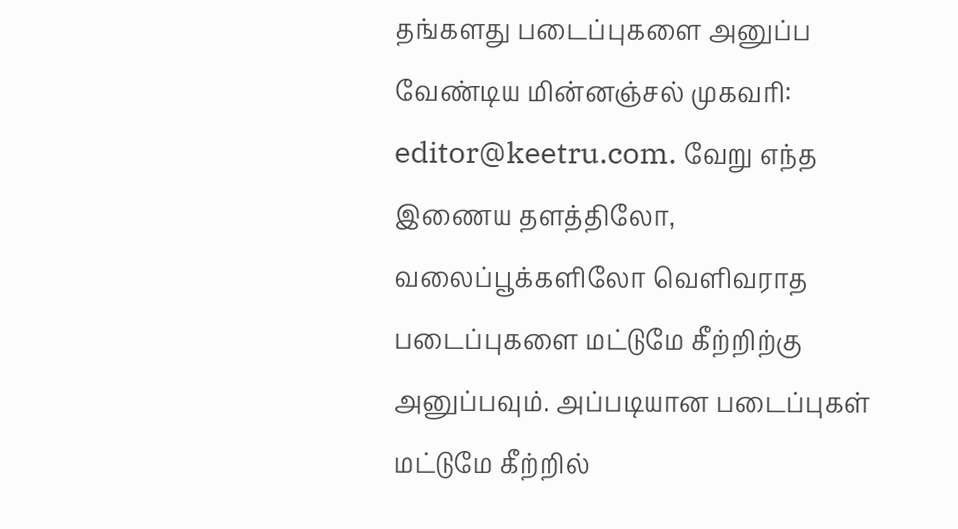தங்களது படைப்புகளை அனுப்ப வேண்டிய மின்னஞ்சல் முகவரி: editor@keetru.com. வேறு எந்த இணைய தளத்திலோ, வலைப்பூக்களிலோ வெளிவராத படைப்புகளை மட்டுமே கீற்றிற்கு அனுப்பவும். அப்படியான படைப்புகள் மட்டுமே கீற்றில்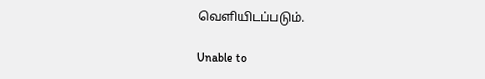வெளியிடப்படும்.

Unable to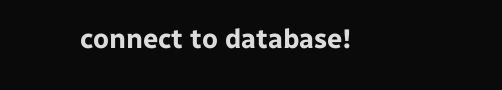connect to database!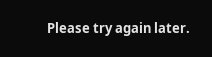Please try again later.